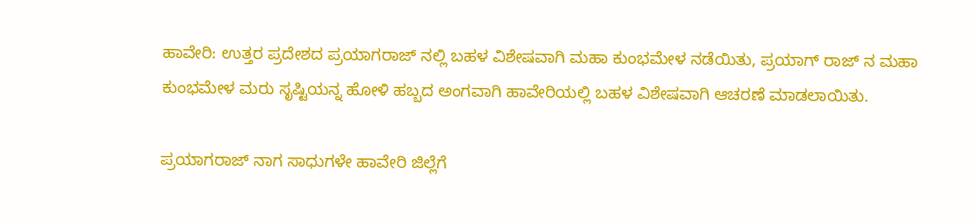ಹಾವೇರಿ: ಉತ್ತರ ಪ್ರದೇಶದ ಪ್ರಯಾಗರಾಜ್ ನಲ್ಲಿ ಬಹಳ ವಿಶೇಷವಾಗಿ ಮಹಾ ಕುಂಭಮೇಳ ನಡೆಯಿತು, ಪ್ರಯಾಗ್ ರಾಜ್ ನ ಮಹಾ ಕುಂಭಮೇಳ ಮರು ಸೃಷ್ಟಿಯನ್ನ ಹೋಳಿ ಹಬ್ಬದ ಅಂಗವಾಗಿ ಹಾವೇರಿಯಲ್ಲಿ ಬಹಳ ವಿಶೇಷವಾಗಿ ಆಚರಣೆ ಮಾಡಲಾಯಿತು.

ಪ್ರಯಾಗರಾಜ್ ನಾಗ ಸಾಧುಗಳೇ ಹಾವೇರಿ ಜಿಲ್ಲೆಗೆ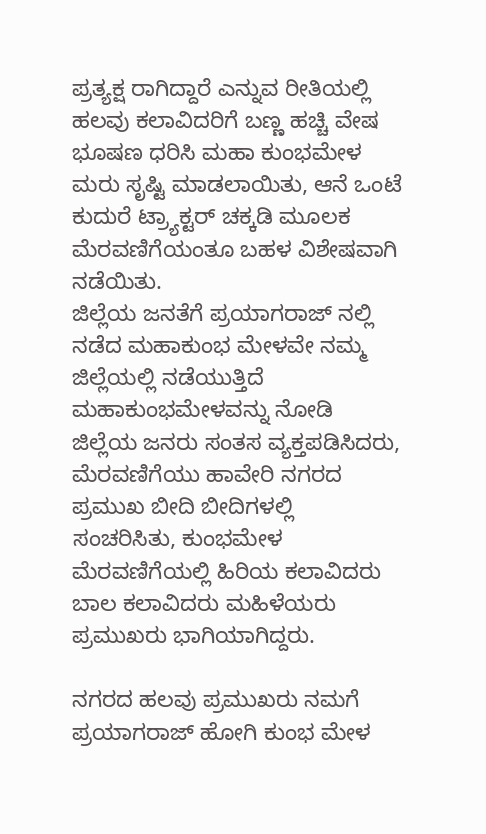ಪ್ರತ್ಯಕ್ಷ ರಾಗಿದ್ದಾರೆ ಎನ್ನುವ ರೀತಿಯಲ್ಲಿ ಹಲವು ಕಲಾವಿದರಿಗೆ ಬಣ್ಣ ಹಚ್ಚಿ ವೇಷ ಭೂಷಣ ಧರಿಸಿ ಮಹಾ ಕುಂಭಮೇಳ ಮರು ಸೃಷ್ಟಿ ಮಾಡಲಾಯಿತು, ಆನೆ ಒಂಟೆ ಕುದುರೆ ಟ್ರ್ಯಾಕ್ಟರ್ ಚಕ್ಕಡಿ ಮೂಲಕ ಮೆರವಣಿಗೆಯಂತೂ ಬಹಳ ವಿಶೇಷವಾಗಿ ನಡೆಯಿತು.
ಜಿಲ್ಲೆಯ ಜನತೆಗೆ ಪ್ರಯಾಗರಾಜ್ ನಲ್ಲಿ ನಡೆದ ಮಹಾಕುಂಭ ಮೇಳವೇ ನಮ್ಮ ಜಿಲ್ಲೆಯಲ್ಲಿ ನಡೆಯುತ್ತಿದೆ ಮಹಾಕುಂಭಮೇಳವನ್ನು ನೋಡಿ ಜಿಲ್ಲೆಯ ಜನರು ಸಂತಸ ವ್ಯಕ್ತಪಡಿಸಿದರು, ಮೆರವಣಿಗೆಯು ಹಾವೇರಿ ನಗರದ ಪ್ರಮುಖ ಬೀದಿ ಬೀದಿಗಳಲ್ಲಿ ಸಂಚರಿಸಿತು, ಕುಂಭಮೇಳ ಮೆರವಣಿಗೆಯಲ್ಲಿ ಹಿರಿಯ ಕಲಾವಿದರು ಬಾಲ ಕಲಾವಿದರು ಮಹಿಳೆಯರು ಪ್ರಮುಖರು ಭಾಗಿಯಾಗಿದ್ದರು.

ನಗರದ ಹಲವು ಪ್ರಮುಖರು ನಮಗೆ ಪ್ರಯಾಗರಾಜ್ ಹೋಗಿ ಕುಂಭ ಮೇಳ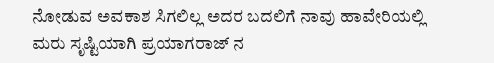ನೋಡುವ ಅವಕಾಶ ಸಿಗಲಿಲ್ಲ ಅದರ ಬದಲಿಗೆ ನಾವು ಹಾವೇರಿಯಲ್ಲಿ ಮರು ಸೃಷ್ಟಿಯಾಗಿ ಪ್ರಯಾಗರಾಜ್ ನ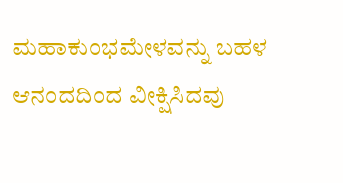ಮಹಾಕುಂಭಮೇಳವನ್ನು ಬಹಳ ಆನಂದದಿಂದ ವೀಕ್ಷಿಸಿದವು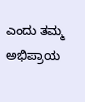ಎಂದು ತಮ್ಮ ಅಭಿಪ್ರಾಯ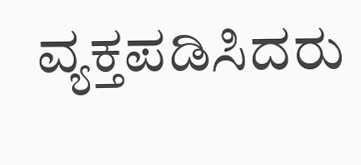ವ್ಯಕ್ತಪಡಿಸಿದರು